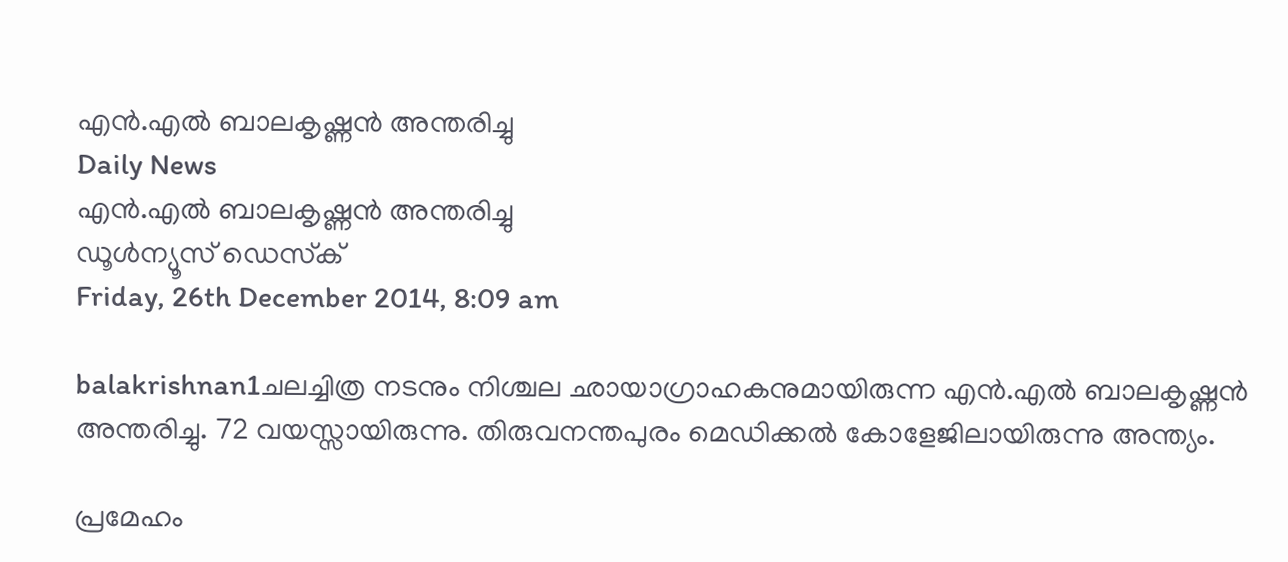എന്‍.എല്‍ ബാലകൃഷ്ണന്‍ അന്തരിച്ചു
Daily News
എന്‍.എല്‍ ബാലകൃഷ്ണന്‍ അന്തരിച്ചു
ഡൂള്‍ന്യൂസ് ഡെസ്‌ക്
Friday, 26th December 2014, 8:09 am

balakrishnan1ചലച്ചിത്ര നടനും നിശ്ചല ഛായാഗ്രാഹകനുമായിരുന്ന എന്‍.എല്‍ ബാലകൃഷ്ണന്‍ അന്തരിച്ചു. 72 വയസ്സായിരുന്നു. തിരുവനന്തപുരം മെഡിക്കല്‍ കോളേജിലായിരുന്നു അന്ത്യം.

പ്രമേഹം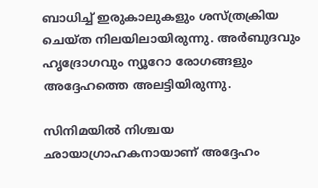ബാധിച്ച് ഇരുകാലുകളും ശസ്ത്രക്രിയ ചെയ്ത നിലയിലായിരുന്നു. അര്‍ബുദവും ഹൃദ്രോഗവും ന്യൂറോ രോഗങ്ങളും അദ്ദേഹത്തെ അലട്ടിയിരുന്നു.

സിനിമയില്‍ നിശ്ചയ ഛായാഗ്രാഹകനായാണ് അദ്ദേഹം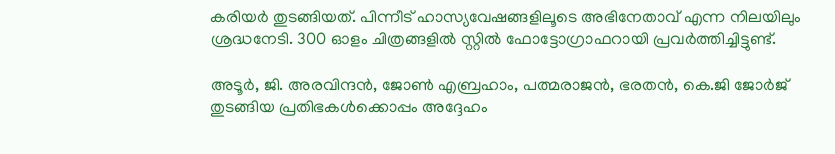കരിയര്‍ തുടങ്ങിയത്. പിന്നീട് ഹാസ്യവേഷങ്ങളിലൂടെ അഭിനേതാവ് എന്ന നിലയിലും ശ്രദ്ധനേടി. 300 ഓളം ചിത്രങ്ങളില്‍ സ്റ്റില്‍ ഫോട്ടോഗ്രാഫറായി പ്രവര്‍ത്തിച്ചിട്ടുണ്ട്.

അടൂര്‍, ജി. അരവിന്ദന്‍, ജോണ്‍ എബ്രഹാം, പത്മരാജന്‍, ഭരതന്‍, കെ.ജി ജോര്‍ജ് തുടങ്ങിയ പ്രതിഭകള്‍ക്കൊപ്പം അദ്ദേഹം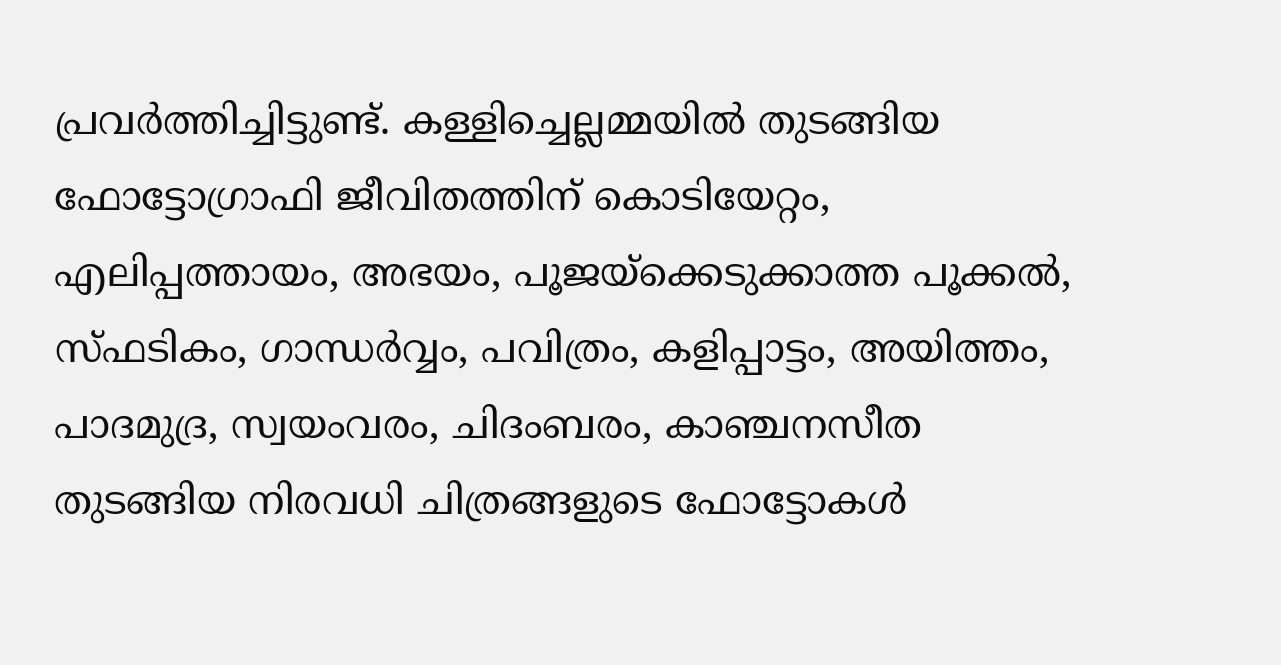പ്രവര്‍ത്തിച്ചിട്ടുണ്ട്. കള്ളിച്ചെല്ലമ്മയില്‍ തുടങ്ങിയ ഫോട്ടോഗ്രാഫി ജീവിതത്തിന് കൊടിയേറ്റം, എലിപ്പത്തായം, അഭയം, പൂജയ്‌ക്കെടുക്കാത്ത പൂക്കല്‍, സ്ഫടികം, ഗാന്ധര്‍വ്വം, പവിത്രം, കളിപ്പാട്ടം, അയിത്തം, പാദമുദ്ര, സ്വയംവരം, ചിദംബരം, കാഞ്ചനസീത തുടങ്ങിയ നിരവധി ചിത്രങ്ങളുടെ ഫോട്ടോകള്‍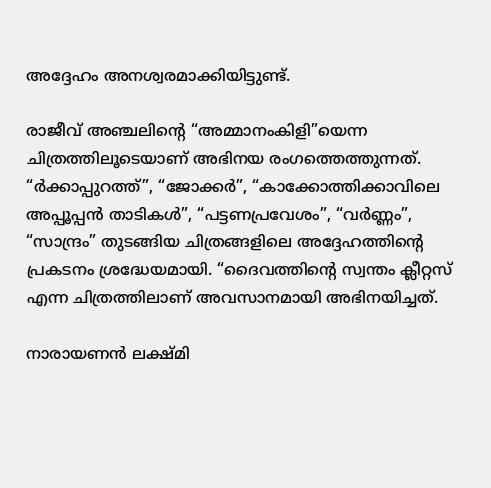അദ്ദേഹം അനശ്വരമാക്കിയിട്ടുണ്ട്.

രാജീവ് അഞ്ചലിന്റെ “അമ്മാനംകിളി”യെന്ന ചിത്രത്തിലൂടെയാണ് അഭിനയ രംഗത്തെത്തുന്നത്. “ര്‍ക്കാപ്പുറത്ത്”, “ജോക്കര്‍”, “കാക്കോത്തിക്കാവിലെ അപ്പൂപ്പന്‍ താടികള്‍”, “പട്ടണപ്രവേശം”, “വര്‍ണ്ണം”, “സാന്ദ്രം” തുടങ്ങിയ ചിത്രങ്ങളിലെ അദ്ദേഹത്തിന്റെ പ്രകടനം ശ്രദ്ധേയമായി. “ദൈവത്തിന്റെ സ്വന്തം ക്ലീറ്റസ് എന്ന ചിത്രത്തിലാണ് അവസാനമായി അഭിനയിച്ചത്.

നാരായണന്‍ ലക്ഷ്മി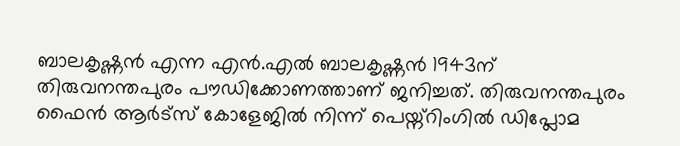ബാലകൃഷ്ണന്‍ എന്ന എന്‍.എല്‍ ബാലകൃഷ്ണന്‍ 1943ന് തിരുവനന്തപുരം പൗഡിക്കോണത്താണ് ജനിച്ചത്. തിരുവനന്തപുരം ഫൈന്‍ ആര്‍ട്‌സ് കോളേജില്‍ നിന്ന് പെയ്ന്റിംഗില്‍ ഡിപ്ലോമ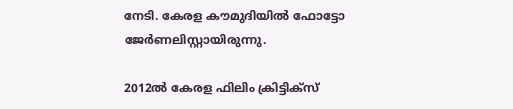നേടി. കേരള കൗമുദിയില്‍ ഫോട്ടോ ജേര്‍ണലിസ്റ്റായിരുന്നു.

2012ല്‍ കേരള ഫിലിം ക്രിട്ടിക്‌സ്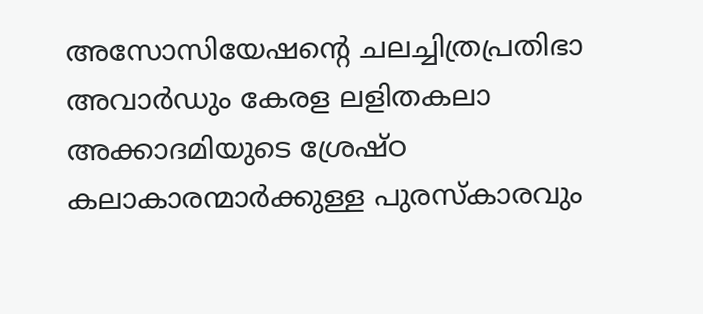അസോസിയേഷന്റെ ചലച്ചിത്രപ്രതിഭാ അവാര്‍ഡും കേരള ലളിതകലാ അക്കാദമിയുടെ ശ്രേഷ്ഠ കലാകാരന്മാര്‍ക്കുള്ള പുരസ്‌കാരവും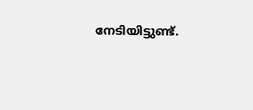നേടിയിട്ടുണ്ട്.